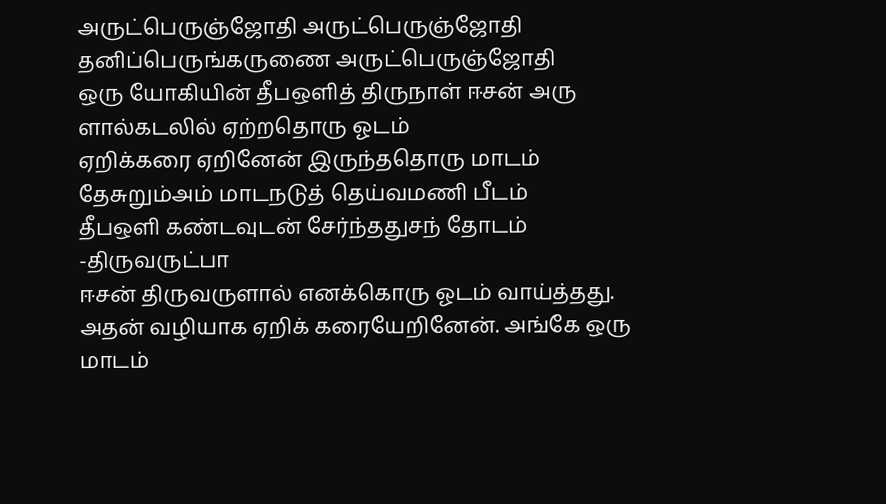அருட்பெருஞ்ஜோதி அருட்பெருஞ்ஜோதி தனிப்பெருங்கருணை அருட்பெருஞ்ஜோதி
ஒரு யோகியின் தீபஒளித் திருநாள் ஈசன் அரு ளால்கடலில் ஏற்றதொரு ஓடம்
ஏறிக்கரை ஏறினேன் இருந்ததொரு மாடம்
தேசுறும்அம் மாடநடுத் தெய்வமணி பீடம்
தீபஒளி கண்டவுடன் சேர்ந்ததுசந் தோடம் -திருவருட்பா
ஈசன் திருவருளால் எனக்கொரு ஓடம் வாய்த்தது. அதன் வழியாக ஏறிக் கரையேறினேன். அங்கே ஒரு மாடம்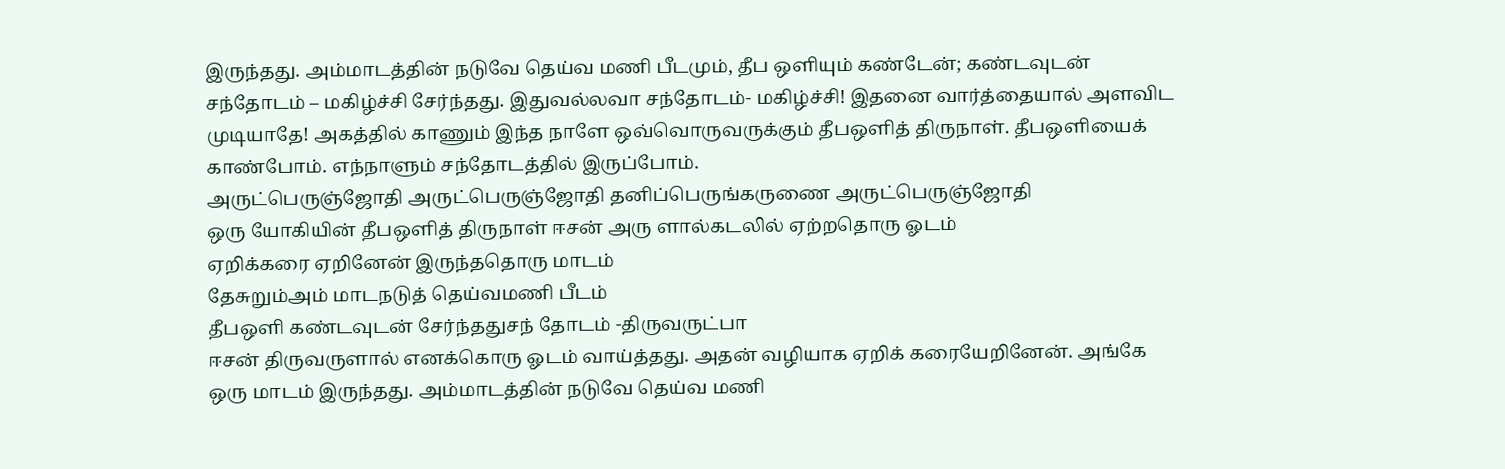இருந்தது. அம்மாடத்தின் நடுவே தெய்வ மணி பீடமும், தீப ஒளியும் கண்டேன்; கண்டவுடன் சந்தோடம் – மகிழ்ச்சி சேர்ந்தது. இதுவல்லவா சந்தோடம்- மகிழ்ச்சி! இதனை வார்த்தையால் அளவிட முடியாதே! அகத்தில் காணும் இந்த நாளே ஒவ்வொருவருக்கும் தீபஒளித் திருநாள். தீபஒளியைக் காண்போம். எந்நாளும் சந்தோடத்தில் இருப்போம்.
அருட்பெருஞ்ஜோதி அருட்பெருஞ்ஜோதி தனிப்பெருங்கருணை அருட்பெருஞ்ஜோதி
ஒரு யோகியின் தீபஒளித் திருநாள் ஈசன் அரு ளால்கடலில் ஏற்றதொரு ஓடம்
ஏறிக்கரை ஏறினேன் இருந்ததொரு மாடம்
தேசுறும்அம் மாடநடுத் தெய்வமணி பீடம்
தீபஒளி கண்டவுடன் சேர்ந்ததுசந் தோடம் -திருவருட்பா
ஈசன் திருவருளால் எனக்கொரு ஓடம் வாய்த்தது. அதன் வழியாக ஏறிக் கரையேறினேன். அங்கே ஒரு மாடம் இருந்தது. அம்மாடத்தின் நடுவே தெய்வ மணி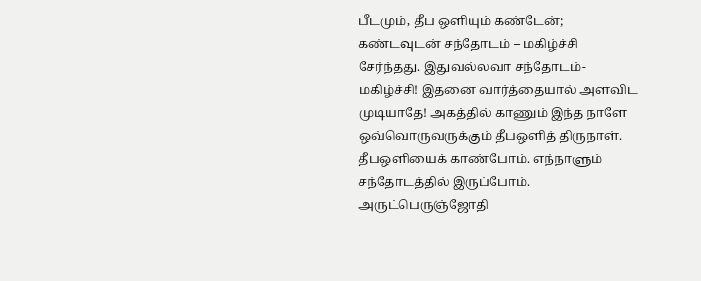பீடமும், தீப ஒளியும் கண்டேன்; கண்டவுடன் சந்தோடம் – மகிழ்ச்சி சேர்ந்தது. இதுவல்லவா சந்தோடம்- மகிழ்ச்சி! இதனை வார்த்தையால் அளவிட முடியாதே! அகத்தில் காணும் இந்த நாளே ஒவ்வொருவருக்கும் தீபஒளித் திருநாள். தீபஒளியைக் காண்போம். எந்நாளும் சந்தோடத்தில் இருப்போம்.
அருட்பெருஞ்ஜோதி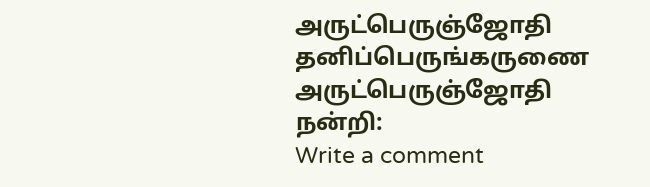அருட்பெருஞ்ஜோதி தனிப்பெருங்கருணை அருட்பெருஞ்ஜோதி
நன்றி:
Write a comment